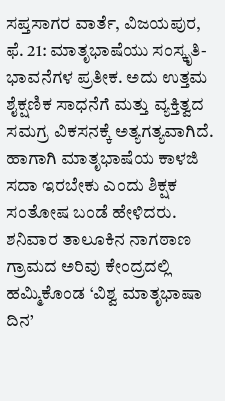ಸಪ್ತಸಾಗರ ವಾರ್ತೆ, ವಿಜಯಪುರ, ಫೆ. 21: ಮಾತೃಭಾಷೆಯು ಸಂಸ್ಕೃತಿ-ಭಾವನೆಗಳ ಪ್ರತೀಕ. ಅದು ಉತ್ತಮ ಶೈಕ್ಷಣಿಕ ಸಾಧನೆಗೆ ಮತ್ತು ವ್ಯಕ್ತಿತ್ವದ ಸಮಗ್ರ ವಿಕಸನಕ್ಕೆ ಅತ್ಯಗತ್ಯವಾಗಿದೆ. ಹಾಗಾಗಿ ಮಾತೃಭಾಷೆಯ ಕಾಳಜಿ ಸದಾ ಇರಬೇಕು ಎಂದು ಶಿಕ್ಷಕ ಸಂತೋಷ ಬಂಡೆ ಹೇಳಿದರು.
ಶನಿವಾರ ತಾಲೂಕಿನ ನಾಗಠಾಣ ಗ್ರಾಮದ ಅರಿವು ಕೇಂದ್ರದಲ್ಲಿ ಹಮ್ಮಿಕೊಂಡ ‘ವಿಶ್ವ ಮಾತೃಭಾಷಾ ದಿನ’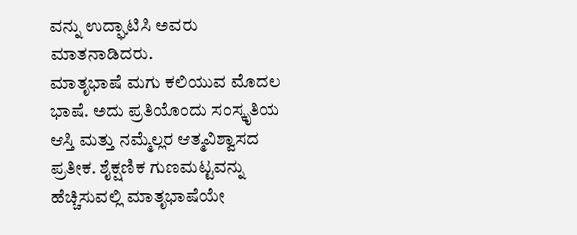ವನ್ನು ಉದ್ಘಾಟಿಸಿ ಅವರು ಮಾತನಾಡಿದರು.
ಮಾತೃಭಾಷೆ ಮಗು ಕಲಿಯುವ ಮೊದಲ ಭಾಷೆ. ಅದು ಪ್ರತಿಯೊಂದು ಸಂಸ್ಕೃತಿಯ ಆಸ್ತಿ ಮತ್ತು ನಮ್ಮೆಲ್ಲರ ಆತ್ಮವಿಶ್ವಾಸದ ಪ್ರತೀಕ. ಶೈಕ್ಷಣಿಕ ಗುಣಮಟ್ಟವನ್ನು ಹೆಚ್ಚಿಸುವಲ್ಲಿ ಮಾತೃಭಾಷೆಯೇ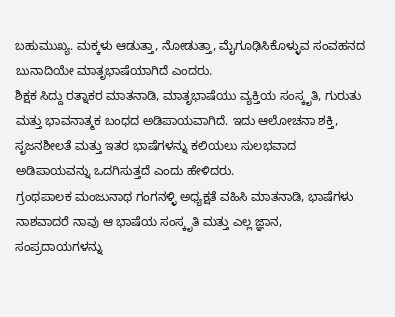ಬಹುಮುಖ್ಯ. ಮಕ್ಕಳು ಆಡುತ್ತಾ, ನೋಡುತ್ತಾ, ಮೈಗೂಢಿಸಿಕೊಳ್ಳುವ ಸಂವಹನದ ಬುನಾದಿಯೇ ಮಾತೃಭಾಷೆಯಾಗಿದೆ ಎಂದರು.
ಶಿಕ್ಷಕ ಸಿದ್ದು ರತ್ನಾಕರ ಮಾತನಾಡಿ, ಮಾತೃಭಾಷೆಯು ವ್ಯಕ್ತಿಯ ಸಂಸ್ಕೃತಿ, ಗುರುತು ಮತ್ತು ಭಾವನಾತ್ಮಕ ಬಂಧದ ಅಡಿಪಾಯವಾಗಿದೆ. ಇದು ಆಲೋಚನಾ ಶಕ್ತಿ, ಸೃಜನಶೀಲತೆ ಮತ್ತು ಇತರ ಭಾಷೆಗಳನ್ನು ಕಲಿಯಲು ಸುಲಭವಾದ ಅಡಿಪಾಯವನ್ನು ಒದಗಿಸುತ್ತದೆ ಎಂದು ಹೇಳಿದರು.
ಗ್ರಂಥಪಾಲಕ ಮಂಜುನಾಥ ಗಂಗನಳ್ಳಿ ಅಧ್ಯಕ್ಷತೆ ವಹಿಸಿ ಮಾತನಾಡಿ, ಭಾಷೆಗಳು ನಾಶವಾದರೆ ನಾವು ಆ ಭಾಷೆಯ ಸಂಸ್ಕೃತಿ ಮತ್ತು ಎಲ್ಲ ಜ್ಞಾನ, ಸಂಪ್ರದಾಯಗಳನ್ನು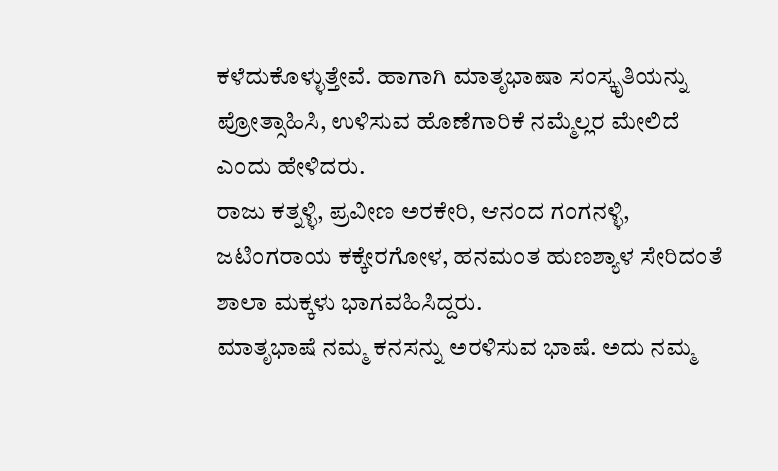ಕಳೆದುಕೊಳ್ಳುತ್ತೇವೆ. ಹಾಗಾಗಿ ಮಾತೃಭಾಷಾ ಸಂಸ್ಕೃತಿಯನ್ನು ಪ್ರೋತ್ಸಾಹಿಸಿ, ಉಳಿಸುವ ಹೊಣೆಗಾರಿಕೆ ನಮ್ಮೆಲ್ಲರ ಮೇಲಿದೆ ಎಂದು ಹೇಳಿದರು.
ರಾಜು ಕತ್ನಳ್ಳಿ, ಪ್ರವೀಣ ಅರಕೇರಿ, ಆನಂದ ಗಂಗನಳ್ಳಿ, ಜಟಿಂಗರಾಯ ಕಕ್ಕೇರಗೋಳ, ಹನಮಂತ ಹುಣಶ್ಯಾಳ ಸೇರಿದಂತೆ ಶಾಲಾ ಮಕ್ಕಳು ಭಾಗವಹಿಸಿದ್ದರು.
ಮಾತೃಭಾಷೆ ನಮ್ಮ ಕನಸನ್ನು ಅರಳಿಸುವ ಭಾಷೆ. ಅದು ನಮ್ಮ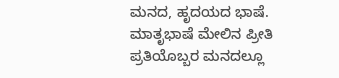ಮನದ, ಹೃದಯದ ಭಾಷೆ. ಮಾತೃಭಾಷೆ ಮೇಲಿನ ಪ್ರೀತಿ ಪ್ರತಿಯೊಬ್ಬರ ಮನದಲ್ಲೂ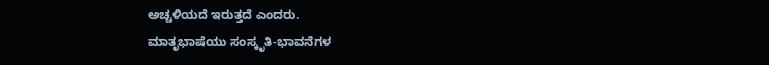ಅಚ್ಚಳಿಯದೆ ಇರುತ್ತದೆ ಎಂದರು.
ಮಾತೃಭಾಷೆಯು ಸಂಸ್ಕೃತಿ-ಭಾವನೆಗಳ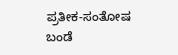ಪ್ರತೀಕ-ಸಂತೋಷ ಬಂಡೆ